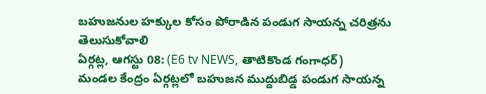బహుజనుల హక్కుల కోసం పోరాడిన పండుగ సాయన్న చరిత్రను తెలుసుకోవాలి
ఏర్గట్ల, ఆగస్టు 08: (E6 tv NEWS, తాటికొండ గంగాధర్)
మండల కేంద్రం ఏర్గట్లలో బహుజన ముద్దుబిడ్డ పండుగ సాయన్న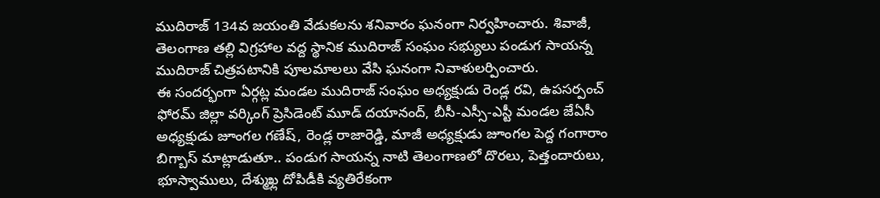ముదిరాజ్ 134వ జయంతి వేడుకలను శనివారం ఘనంగా నిర్వహించారు. శివాజీ, తెలంగాణ తల్లి విగ్రహాల వద్ద స్థానిక ముదిరాజ్ సంఘం సభ్యులు పండుగ సాయన్న ముదిరాజ్ చిత్రపటానికి పూలమాలలు వేసి ఘనంగా నివాళులర్పించారు.
ఈ సందర్భంగా ఏర్గట్ల మండల ముదిరాజ్ సంఘం అధ్యక్షుడు రెండ్ల రవి, ఉపసర్పంచ్ ఫోరమ్ జిల్లా వర్కింగ్ ప్రెసిడెంట్ మూడ్ దయానంద్, బీసీ-ఎస్సీ-ఎస్టీ మండల జేఏసీ అధ్యక్షుడు జూంగల గణేష్, రెండ్ల రాజారెడ్డి, మాజీ అధ్యక్షుడు జూంగల పెద్ద గంగారాం బిగ్బాస్ మాట్లాడుతూ.. పండుగ సాయన్న నాటి తెలంగాణలో దొరలు, పెత్తందారులు, భూస్వాములు, దేశ్ముఖ్ల దోపిడీకి వ్యతిరేకంగా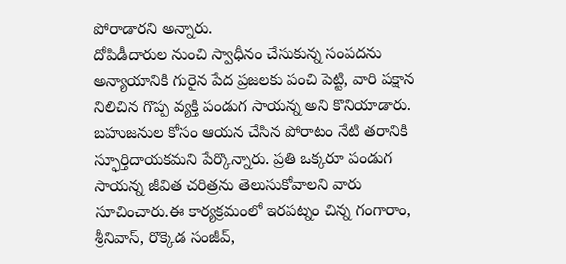పోరాడారని అన్నారు.
దోపిడీదారుల నుంచి స్వాధీనం చేసుకున్న సంపదను అన్యాయానికి గురైన పేద ప్రజలకు పంచి పెట్టి, వారి పక్షాన నిలిచిన గొప్ప వ్యక్తి పండుగ సాయన్న అని కొనియాడారు. బహుజనుల కోసం ఆయన చేసిన పోరాటం నేటి తరానికి స్ఫూర్తిదాయకమని పేర్కొన్నారు. ప్రతి ఒక్కరూ పండుగ సాయన్న జీవిత చరిత్రను తెలుసుకోవాలని వారు సూచించారు.ఈ కార్యక్రమంలో ఇరపట్నం చిన్న గంగారాం, శ్రీనివాస్, రొక్కెడ సంజీవ్,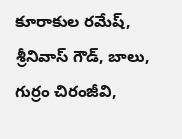కూరాకుల రమేష్, శ్రీనివాస్ గౌడ్, బాలు, గుర్రం చిరంజీవి,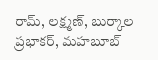రామ్, లక్ష్మణ్, బుర్కాల ప్రభాకర్, మహబూబ్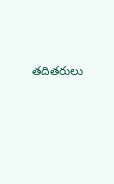తదితరులు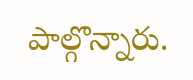పాల్గొన్నారు.